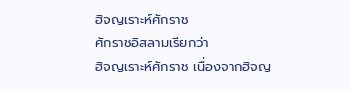ฮิจญเราะห์ศักราช
ศักราชอิสลามเรียกว่า
ฮิจญเราะห์ศักราช เนื่องจากฮิจญ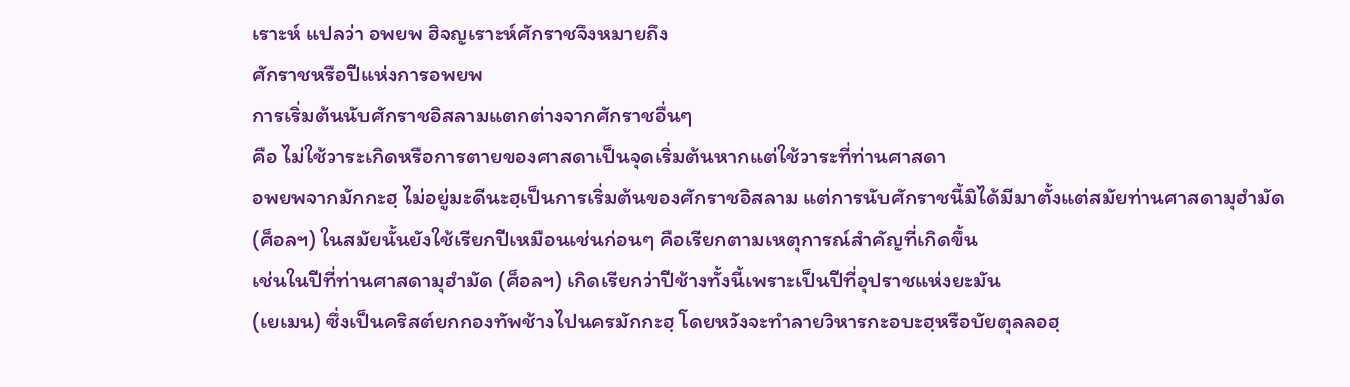เราะห์ แปลว่า อพยพ ฮิจญเราะห์ศักราชจึงหมายถึง
ศักราชหรือปีแห่งการอพยพ
การเริ่มต้นนับศักราชอิสลามแตกต่างจากศักราชอื่นๆ
คือ ไม่ใช้วาระเกิดหรือการตายของศาสดาเป็นจุดเริ่มต้นหากแต่ใช้วาระที่ท่านศาสดา
อพยพจากมักกะฮฺ ไม่อยู่มะดีนะฮฺเป็นการเริ่มต้นของศักราชอิสลาม แต่การนับศักราชนี้มิได้มีมาตั้งแต่สมัยท่านศาสดามุฮำมัด
(ศ็อลฯ) ในสมัยนั้นยังใช้เรียกปีเหมือนเช่นก่อนๆ คือเรียกตามเหตุการณ์สำคัญที่เกิดขึ้น
เช่นในปีที่ท่านศาสดามุฮำมัด (ศ็อลฯ) เกิดเรียกว่าปีช้างทั้งนี้เพราะเป็นปีที่อุปราชแห่งยะมัน
(เยเมน) ซึ่งเป็นคริสต์ยกกองทัพช้างไปนครมักกะฮฺ โดยหวังจะทำลายวิหารกะอบะฮฺหรือบัยตุลลอฮฺ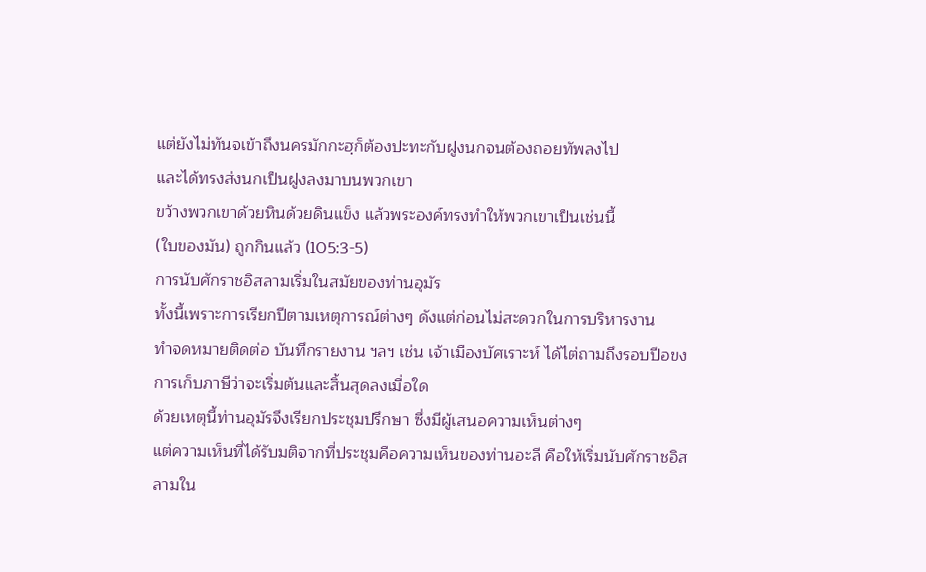แต่ยังไม่ทันจเข้าถึงนครมักกะฮฺก็ต้องปะทะกับฝูงนกจนต้องถอยทัพลงไป
และได้ทรงส่งนกเป็นฝูงลงมาบนพวกเขา
ขว้างพวกเขาด้วยหินด้วยดินแข็ง แล้วพระองค์ทรงทำให้พวกเขาเป็นเช่นนี้
(ใบของมัน) ถูกกินแล้ว (105:3-5)
การนับศักราชอิสลามเริ่มในสมัยของท่านอุมัร
ทั้งนี้เพราะการเรียกปีตามเหตุการณ์ต่างๆ ดังแต่ก่อนไม่สะดวกในการบริหารงาน
ทำจดหมายติดต่อ บันทึกรายงาน ฯลฯ เช่น เจ้าเมืองบัศเราะห์ ได้ไต่ถามถึงรอบปีอขงการเก็บภาษีว่าจะเริ่มต้นและสิ้นสุดลงเมื่อใด
ด้วยเหตุนี้ท่านอุมัรจึงเรียกประชุมปรึกษา ซึ่งมีผู้เสนอความเห็นต่างๆ
แต่ความเห็นที่ได้รับมติจากที่ประชุมคือความเห็นของท่านอะลี คือให้เริ่มนับศักราชอิสลามใน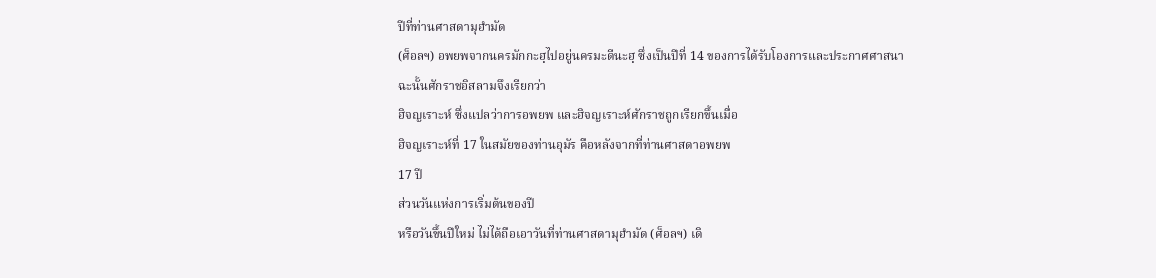ปีที่ท่านศาสดามุฮำมัด
(ศ็อลฯ) อพยพจากนครมักกะฮฺไปอยู่นครมะดีนะฮฺ ซึ่งเป็นปีที่ 14 ของการได้รับโองการและประกาศศาสนา
ฉะนั้นศักราชอิสลามจึงเรียกว่า
ฮิจญเราะห์ ซึ่งแปลว่าการอพยพ และฮิจญเราะห์ศักราชถูกเรียกขึ้นเมื่อ
ฮิจญเราะห์ที่ 17 ในสมัยของท่านอุมัร คือหลังจากที่ท่านศาสดาอพยพ
17 ปี
ส่วนวันแห่งการเริ่มต้นของปี
หรือวันขึ้นปีใหม่ ไม่ได้ถือเอาวันที่ท่านศาสดามุฮำมัด (ศ็อลฯ) เดิ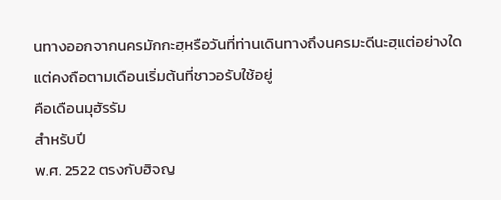นทางออกจากนครมักกะฮฺหรือวันที่ท่านเดินทางถึงนครมะดีนะฮฺแต่อย่างใดแต่คงถือตามเดือนเริ่มต้นที่ชาวอรับใช้อยู่
คือเดือนมุฮัรรัม
สำหรับปี
พ.ศ. 2522 ตรงกับฮิจญ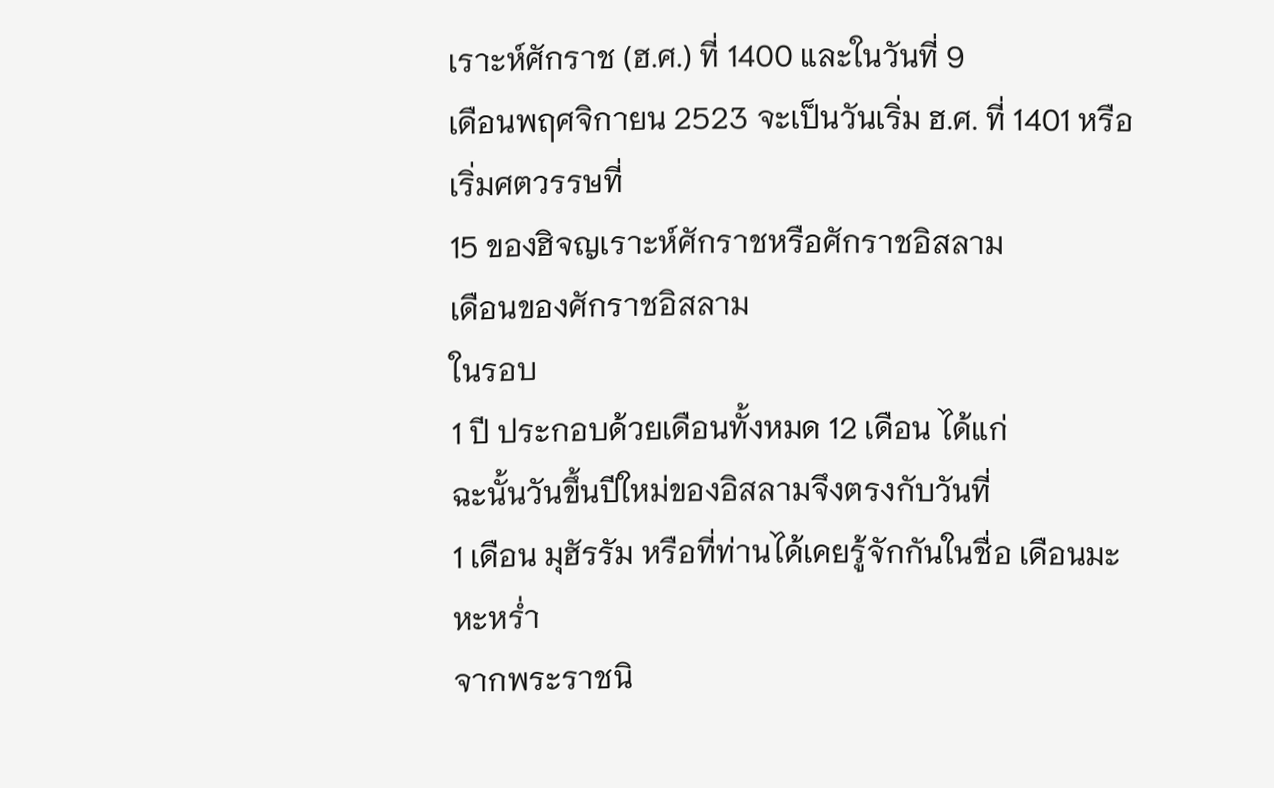เราะห์ศักราช (ฮ.ศ.) ที่ 1400 และในวันที่ 9
เดือนพฤศจิกายน 2523 จะเป็นวันเริ่ม ฮ.ศ. ที่ 1401 หรือเริ่มศตวรรษที่
15 ของฮิจญเราะห์ศักราชหรือศักราชอิสลาม
เดือนของศักราชอิสลาม
ในรอบ
1 ปี ประกอบด้วยเดือนทั้งหมด 12 เดือน ได้แก่
ฉะนั้นวันขึ้นปีใหม่ของอิสลามจึงตรงกับวันที่
1 เดือน มุฮัรรัม หรือที่ท่านได้เคยรู้จักกันในชื่อ เดือนมะหะหร่ำ
จากพระราชนิ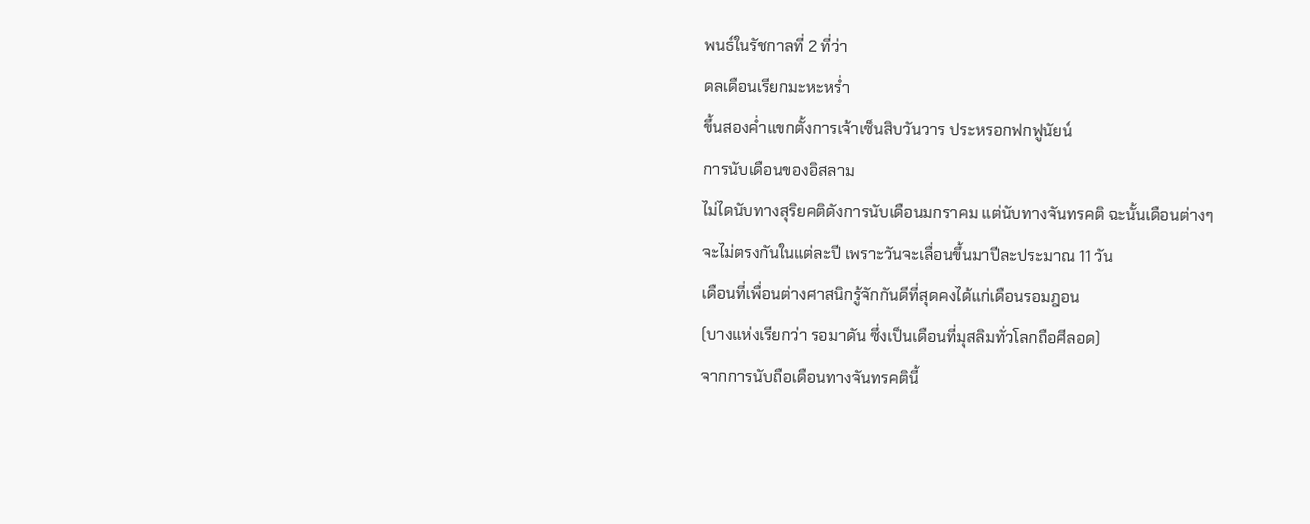พนธ์ในรัชกาลที่ 2 ที่ว่า
ดลเดือนเรียกมะหะหร่ำ
ขึ้นสองค่ำแขกตั้งการเจ้าเซ็นสิบวันวาร ประหรอกฟกฟูนัยน์
การนับเดือนของอิสลาม
ไม่ไดนับทางสุริยคติดังการนับเดือนมกราคม แต่นับทางจันทรคติ ฉะนั้นเดือนต่างๆ
จะไม่ตรงกันในแต่ละปี เพราะวันจะเลื่อนขึ้นมาปีละประมาณ 11 วัน
เดือนที่เพื่อนต่างศาสนิกรู้จักกันดีที่สุดคงได้แก่เดือนรอมฎอน
(บางแห่งเรียกว่า รอมาดัน ซึ่งเป็นเดือนที่มุสลิมทั่วโลกถือศีลอด)
จากการนับถือเดือนทางจันทรคตินี้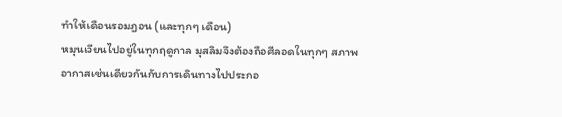ทำให้เดือนรอมฎอน (และทุกๆ เดือน)
หมุนเวียนไปอยู่ในทุกฤดูกาล มุสลิมจึงต้องถือศีลอดในทุกๆ สภาพอากาสเช่นเดียวกันกับการเดินทางไปประกอ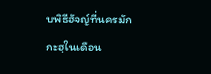บพิธีฮัจญ์ที่นครมักกะฮฺในเดือน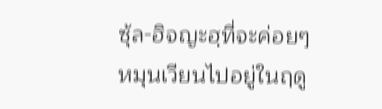ซุ้ล-ฮิจญะฮฺที่จะค่อยๆ หมุนเวียนไปอยู่ในฤดู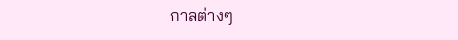กาลต่างๆ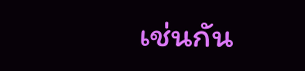เช่นกัน